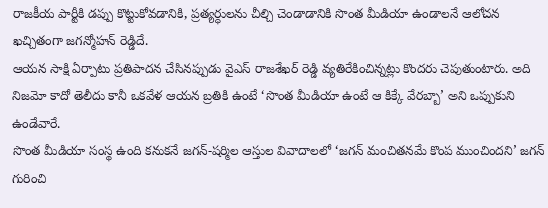రాజకీయ పార్టీకి డప్పు కొట్టుకోవడానికి, ప్రత్యర్ధులను చీల్చి చెండాడానికి సొంత మీడియా ఉండాలనే ఆలోచన ఖచ్చితంగా జగన్మోహన్ రెడ్డిదే.
ఆయన సాక్షి ఏర్పాటు ప్రతిపాదన చేసినప్పుడు వైఎస్ రాజశేఖర్ రెడ్డి వ్యతిరేకించిన్నట్లు కొందరు చెపుతుంటారు. అది నిజమో కాదో తెలీదు కానీ ఒకవేళ ఆయన బ్రతికి ఉంటే ‘సొంత మీడియా ఉంటే ఆ కిక్కే వేరబ్బా’ అని ఒప్పుకుని ఉండేవారే.
సొంత మీడియా సంస్థ ఉంది కనుకనే జగన్-షర్మిల ఆస్తుల వివాదాలలో ‘జగన్ మంచితనమే కొంప ముంచిందని’ జగన్ గురించి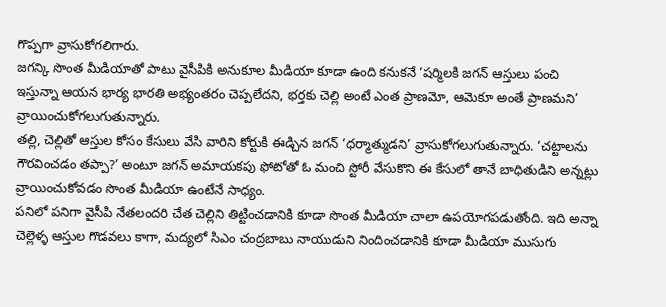గొప్పగా వ్రాసుకోగలిగారు.
జగన్కి సొంత మీడియాతో పాటు వైసీపికి అనుకూల మీడియా కూడా ఉంది కనుకనే ‘షర్మిలకి జగన్ ఆస్తులు పంచి ఇస్తున్నా ఆయన భార్య భారతి అభ్యంతరం చెప్పలేదని, భర్తకు చెల్లి అంటే ఎంత ప్రాణమో, ఆమెకూ అంతే ప్రాణమని’ వ్రాయించుకోగలుగుతున్నారు.
తల్లి, చెల్లితో ఆస్తుల కోసం కేసులు వేసి వారిని కోర్టుకి ఈడ్చిన జగన్ ‘ధర్మాత్ముడని’ వ్రాసుకోగలుగుతున్నారు. ‘చట్టాలను గౌరవించడం తప్పా?’ అంటూ జగన్ అమాయకపు ఫోటోతో ఓ మంచి స్టోరీ వేసుకొని ఈ కేసులో తానే బాధితుడిని అన్నట్లు వ్రాయించుకోవడం సొంత మీడియా ఉంటేనే సాధ్యం.
పనిలో పనిగా వైసీపి నేతలందరి చేత చెల్లిని తిట్టించడానికి కూడా సొంత మీడియా చాలా ఉపయోగపడుతోంది. ఇది అన్నా చెల్లెళ్ళ ఆస్తుల గొడవలు కాగా, మద్యలో సిఎం చంద్రబాబు నాయుడుని నిందించడానికి కూడా మీడియా ముసుగు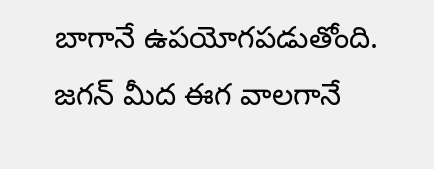బాగానే ఉపయోగపడుతోంది.
జగన్ మీద ఈగ వాలగానే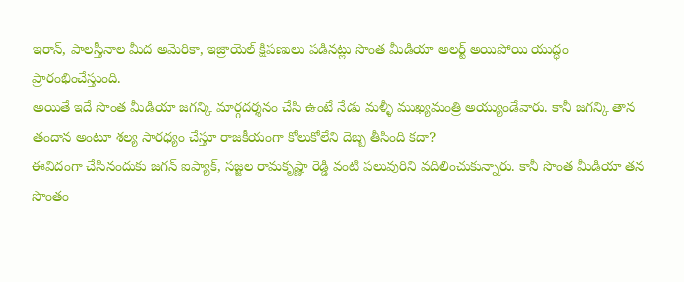ఇరాన్, పాలస్తీనాల మీద అమెరికా, ఇజ్రాయెల్ క్షిపణులు పడినట్లు సొంత మీడియా అలర్ట్ అయిపోయి యుద్ధం ప్రారంభించేస్తుంది.
అయితే ఇదే సొంత మీడియా జగన్కి మార్గదర్శనం చేసి ఉంటే నేడు మళ్ళీ ముఖ్యమంత్రి అయ్యుండేవారు. కానీ జగన్కి తాన తందాన అంటూ శల్య సారధ్యం చేస్తూ రాజకీయంగా కోలుకోలేని దెబ్బ తీసింది కదా?
ఈవిదంగా చేసినందుకు జగన్ ఐప్యాక్, సజ్జల రామకృష్ణా రెడ్డి వంటి పలువురిని వదిలించుకున్నారు. కానీ సొంత మీడియా తన సొంతం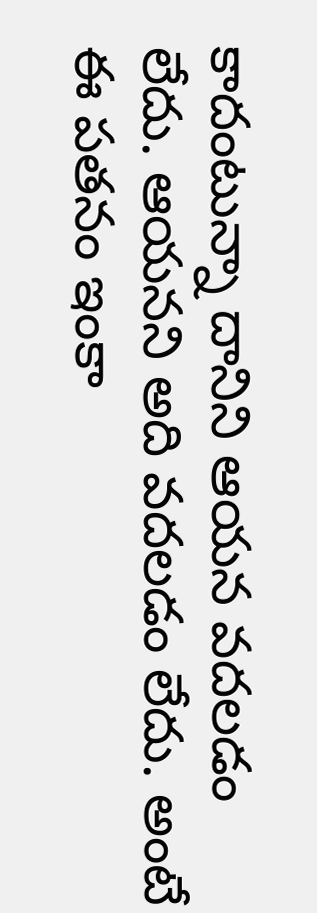కాదంటున్నా దానిని ఆయన వదలడం లేదు. ఆయనని అది వదలడం లేదు. అంటే ఈ పతనం ఇంకా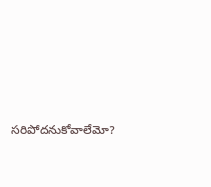సరిపోదనుకోవాలేమో?